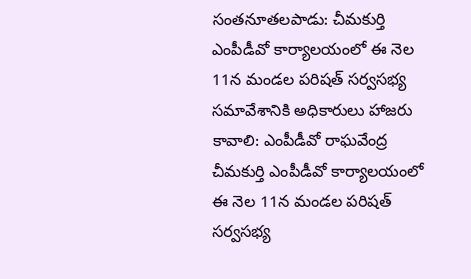సంతనూతలపాడు: చీమకుర్తి ఎంపీడీవో కార్యాలయంలో ఈ నెల 11న మండల పరిషత్ సర్వసభ్య సమావేశానికి అధికారులు హాజరు కావాలి: ఎంపీడీవో రాఘవేంద్ర
చీమకుర్తి ఎంపీడీవో కార్యాలయంలో ఈ నెల 11న మండల పరిషత్ సర్వసభ్య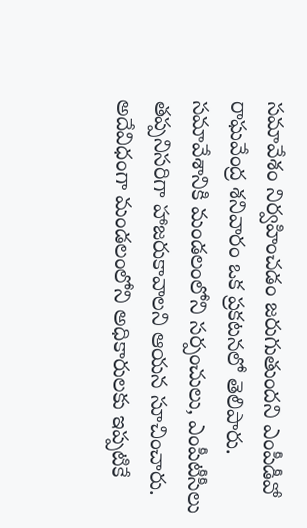సమావేశం నిర్వహించడం జరుగుతుందని ఎంపీడీవో రాఘవేంద్ర శనివారం ఒక ప్రకటనలో తెలిపారు. సమావేశానికి మండలంలోని సర్పంచులు, ఎంపీటీసీలు తప్పనిసరిగా హాజరుకావాలని ఆయన సూచించారు. అదేవిధంగా మండలంలోని అధికారులకు ఇప్పటికే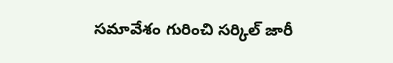సమావేశం గురించి సర్కిల్ జారీ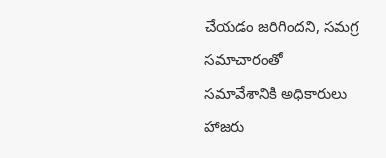చేయడం జరిగిందని, సమగ్ర సమాచారంతో సమావేశానికి అధికారులు హాజరు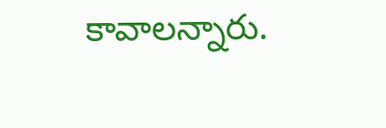కావాలన్నారు.